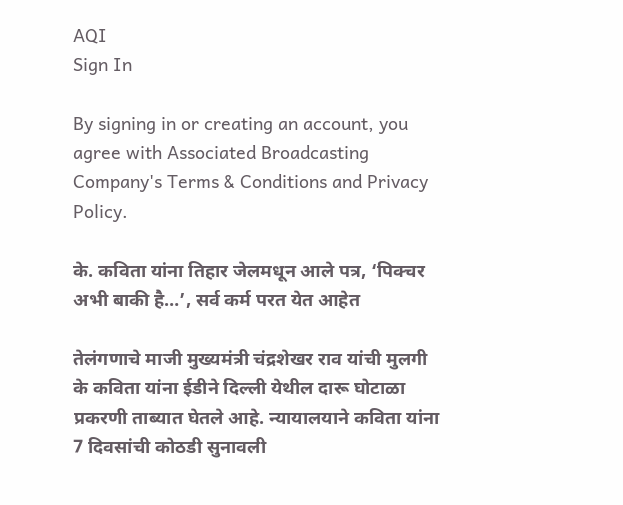AQI
Sign In

By signing in or creating an account, you agree with Associated Broadcasting Company's Terms & Conditions and Privacy Policy.

के. कविता यांना तिहार जेलमधून आले पत्र, ‘पिक्चर अभी बाकी है…’, सर्व कर्म परत येत आहेत

तेलंगणाचे माजी मुख्यमंत्री चंद्रशेखर राव यांची मुलगी के कविता यांना ईडीने दिल्ली येथील दारू घोटाळा प्रकरणी ताब्यात घेतले आहे. न्यायालयाने कविता यांना 7 दिवसांची कोठडी सुनावली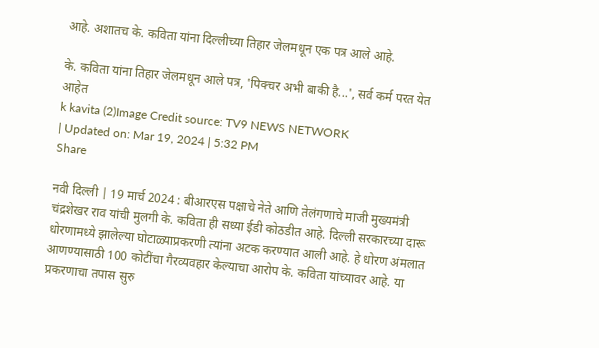आहे. अशातच के. कविता यांना दिल्लीच्या तिहार जेलमधून एक पत्र आले आहे.

के. कविता यांना तिहार जेलमधून आले पत्र, 'पिक्चर अभी बाकी है...', सर्व कर्म परत येत आहेत
k kavita (2)Image Credit source: TV9 NEWS NETWORK
| Updated on: Mar 19, 2024 | 5:32 PM
Share

नवी दिल्ली | 19 मार्च 2024 : बीआरएस पक्षाचे नेते आणि तेलंगणाचे माजी मुख्यमंत्री चंद्रशेखर राव यांची मुलगी के. कविता ही सध्या ईडी कोठडीत आहे. दिल्ली सरकारच्या दारू धोरणामध्ये झालेल्या घोटाळ्याप्रकरणी त्यांना अटक करण्यात आली आहे. हे धोरण अंमलात आणण्यासाठी 100 कोटींचा गैरव्यवहार केल्याचा आरोप के. कविता यांच्यावर आहे. या प्रकरणाचा तपास सुरु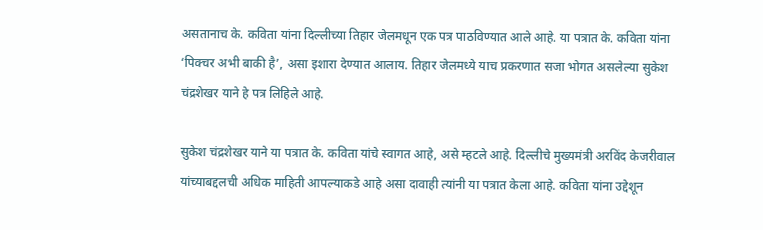असतानाच के. कविता यांना दिल्लीच्या तिहार जेलमधून एक पत्र पाठविण्यात आले आहे. या पत्रात के. कविता यांना ‘पिक्चर अभी बाकी है’, असा इशारा देण्यात आलाय. तिहार जेलमध्ये याच प्रकरणात सजा भोगत असलेल्या सुकेश चंद्रशेखर याने हे पत्र लिहिले आहे.

सुकेश चंद्रशेखर याने या पत्रात के. कविता यांचे स्वागत आहे, असे म्हटले आहे. दिल्लीचे मुख्यमंत्री अरविंद केजरीवाल यांच्याबद्दलची अधिक माहिती आपल्याकडे आहे असा दावाही त्यांनी या पत्रात केला आहे. कविता यांना उद्देशून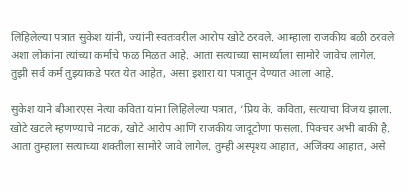लिहिलेल्या पत्रात सुकेश यांनी, ज्यांनी स्वतःवरील आरोप खोटे ठरवले. आम्हाला राजकीय बळी ठरवले अशा लोकांना त्यांच्या कर्माचे फळ मिळत आहे. आता सत्याच्या सामर्थ्याला सामोरे जावेच लागेल. तुझी सर्व कर्म तुझ्याकडे परत येत आहेत, असा इशारा या पत्रातून देण्यात आला आहे.

सुकेश याने बीआरएस नेत्या कविता यांना लिहिलेल्या पत्रात, ‘प्रिय के. कविता, सत्याचा विजय झाला. खोटे खटले म्हणण्याचे नाटक, खोटे आरोप आणि राजकीय जादूटोणा फसला. पिक्चर अभी बाकी है. आता तुम्हाला सत्याच्या शक्तीला सामोरे जावे लागेल. तुम्ही अस्पृश्य आहात, अजिंक्य आहात, असे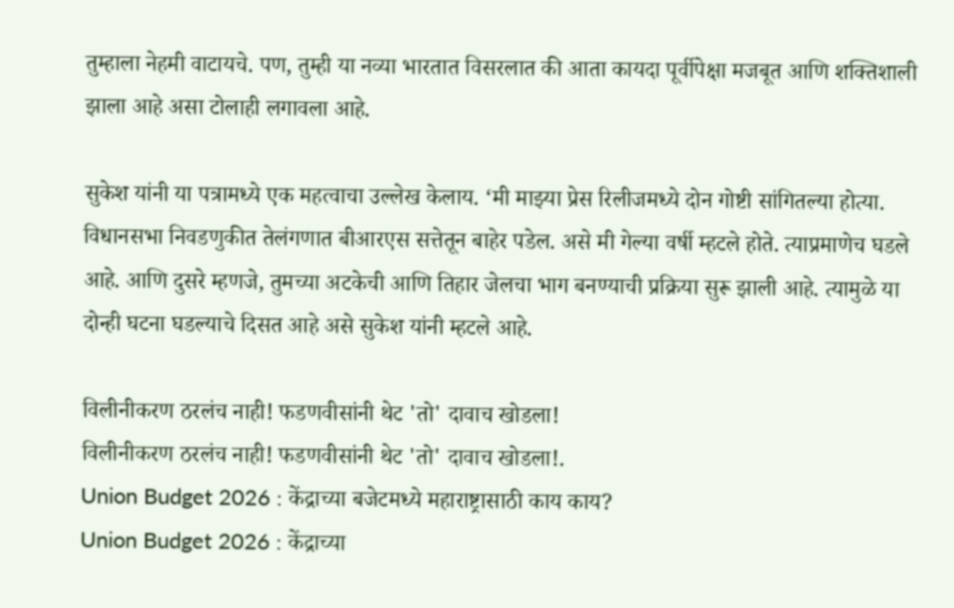तुम्हाला नेहमी वाटायचे. पण, तुम्ही या नव्या भारतात विसरलात की आता कायदा पूर्वीपेक्षा मजबूत आणि शक्तिशाली झाला आहे असा टोलाही लगावला आहे.

सुकेश यांनी या पत्रामध्ये एक महत्वाचा उल्लेख केलाय. ‘मी माझ्या प्रेस रिलीजमध्ये दोन गोष्टी सांगितल्या होत्या. विधानसभा निवडणुकीत तेलंगणात बीआरएस सत्तेतून बाहेर पडेल. असे मी गेल्या वर्षी म्हटले होते. त्याप्रमाणेच घडले आहे. आणि दुसरे म्हणजे, तुमच्या अटकेची आणि तिहार जेलचा भाग बनण्याची प्रक्रिया सुरू झाली आहे. त्यामुळे या दोन्ही घटना घडल्याचे दिसत आहे असे सुकेश यांनी म्हटले आहे.

विलीनीकरण ठरलंच नाही! फडणवीसांनी थेट 'तो' दावाच खोडला!
विलीनीकरण ठरलंच नाही! फडणवीसांनी थेट 'तो' दावाच खोडला!.
Union Budget 2026 : केंद्राच्या बजेटमध्ये महाराष्ट्रासाठी काय काय?
Union Budget 2026 : केंद्राच्या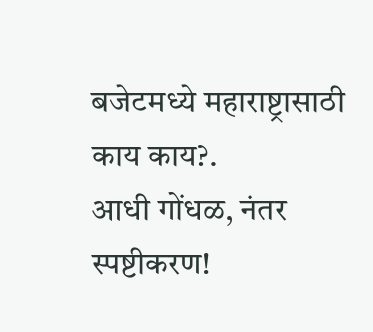बजेटमध्ये महाराष्ट्रासाठी काय काय?.
आधी गोंधळ, नंतर स्पष्टीकरण!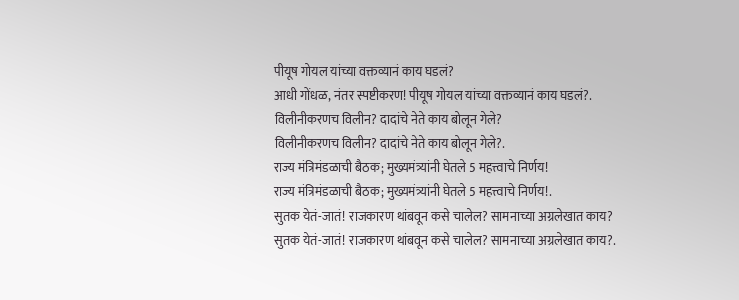पीयूष गोयल यांच्या वक्तव्यानं काय घडलं?
आधी गोंधळ, नंतर स्पष्टीकरण! पीयूष गोयल यांच्या वक्तव्यानं काय घडलं?.
विलीनीकरणच विलीन? दादांचे नेते काय बोलून गेले?
विलीनीकरणच विलीन? दादांचे नेते काय बोलून गेले?.
राज्य मंत्रिमंडळाची बैठक; मुख्यमंत्र्यांनी घेतले 5 महत्त्वाचे निर्णय!
राज्य मंत्रिमंडळाची बैठक; मुख्यमंत्र्यांनी घेतले 5 महत्त्वाचे निर्णय!.
सुतक येतं-जातं! राजकारण थांबवून कसे चालेल? सामनाच्या अग्रलेखात काय?
सुतक येतं-जातं! राजकारण थांबवून कसे चालेल? सामनाच्या अग्रलेखात काय?.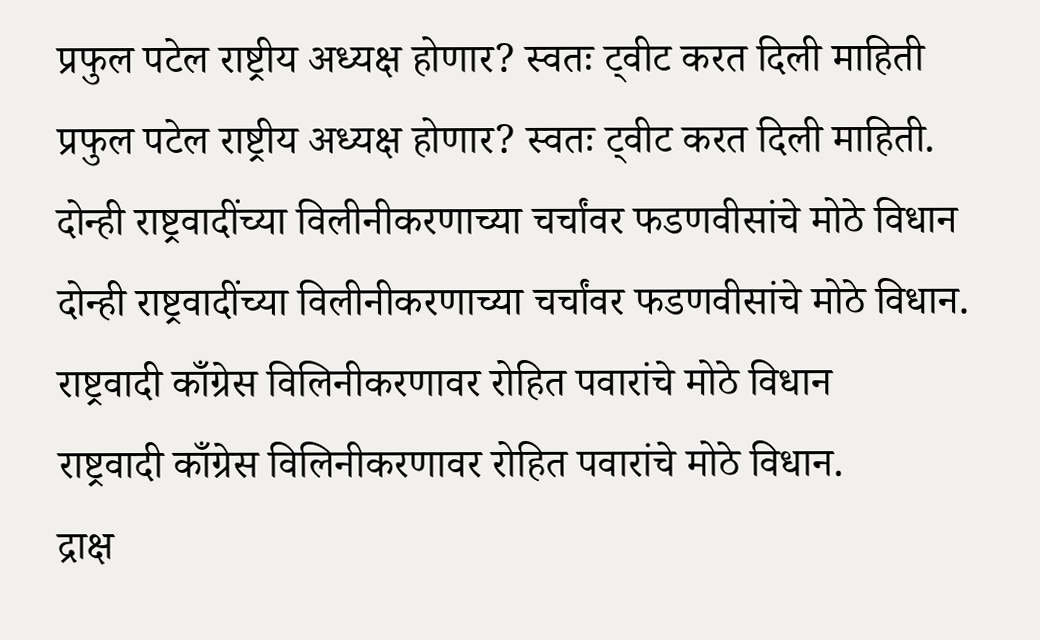प्रफुल पटेल राष्ट्रीय अध्यक्ष होणार? स्वतः ट्वीट करत दिली माहिती
प्रफुल पटेल राष्ट्रीय अध्यक्ष होणार? स्वतः ट्वीट करत दिली माहिती.
दोन्ही राष्ट्रवादींच्या विलीनीकरणाच्या चर्चांवर फडणवीसांचे मोठे विधान
दोन्ही राष्ट्रवादींच्या विलीनीकरणाच्या चर्चांवर फडणवीसांचे मोठे विधान.
राष्ट्रवादी काँग्रेस विलिनीकरणावर रोहित पवारांचे मोठे विधान
राष्ट्रवादी काँग्रेस विलिनीकरणावर रोहित पवारांचे मोठे विधान.
द्राक्ष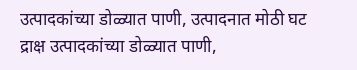उत्पादकांच्या डोळ्यात पाणी, उत्पादनात मोठी घट
द्राक्ष उत्पादकांच्या डोळ्यात पाणी,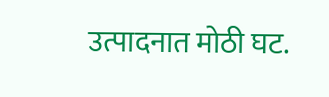उत्पादनात मोठी घट.